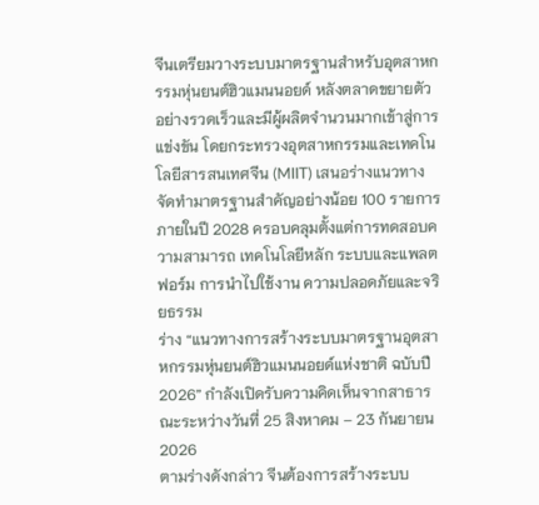จีนเตรียมวางระบบมาตรฐานสำหรับอุตสาหกรรมหุ่นยนต์ฮิวแมนนอยด์ หลังตลาดขยายตัวอย่างรวดเร็วและมีผู้ผลิตจำนวนมากเข้าสู่การแข่งขัน โดยกระทรวงอุตสาหกรรมและเทคโนโลยีสารสนเทศจีน (MIIT) เสนอร่างแนวทางจัดทำมาตรฐานสำคัญอย่างน้อย 100 รายการภายในปี 2028 ครอบคลุมตั้งแต่การทดสอบความสามารถ เทคโนโลยีหลัก ระบบและแพลตฟอร์ม การนำไปใช้งาน ความปลอดภัยและจริยธรรม
ร่าง “แนวทางการสร้างระบบมาตรฐานอุตสาหกรรมหุ่นยนต์ฮิวแมนนอยด์แห่งชาติ ฉบับปี 2026” กำลังเปิดรับความคิดเห็นจากสาธารณะระหว่างวันที่ 25 สิงหาคม – 23 กันยายน 2026
ตามร่างดังกล่าว จีนต้องการสร้างระบบ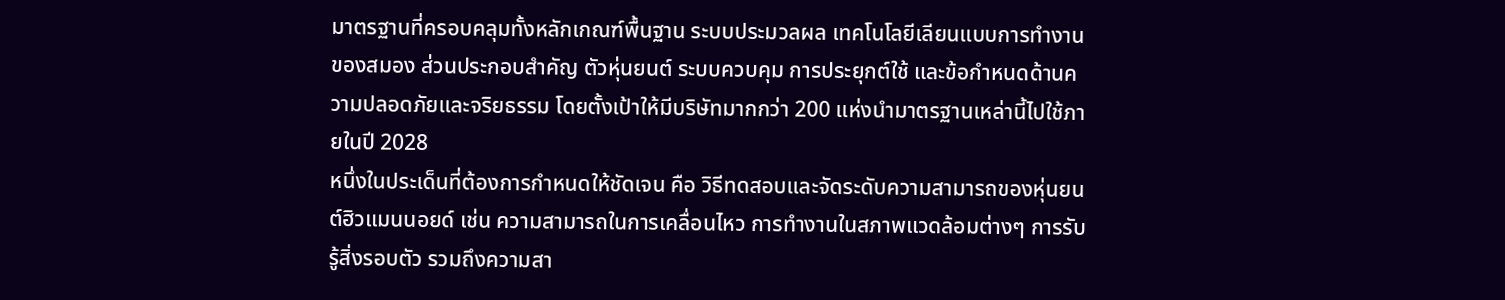มาตรฐานที่ครอบคลุมทั้งหลักเกณฑ์พื้นฐาน ระบบประมวลผล เทคโนโลยีเลียนแบบการทำงานของสมอง ส่วนประกอบสำคัญ ตัวหุ่นยนต์ ระบบควบคุม การประยุกต์ใช้ และข้อกำหนดด้านความปลอดภัยและจริยธรรม โดยตั้งเป้าให้มีบริษัทมากกว่า 200 แห่งนำมาตรฐานเหล่านี้ไปใช้ภายในปี 2028
หนึ่งในประเด็นที่ต้องการกำหนดให้ชัดเจน คือ วิธีทดสอบและจัดระดับความสามารถของหุ่นยนต์ฮิวแมนนอยด์ เช่น ความสามารถในการเคลื่อนไหว การทำงานในสภาพแวดล้อมต่างๆ การรับรู้สิ่งรอบตัว รวมถึงความสา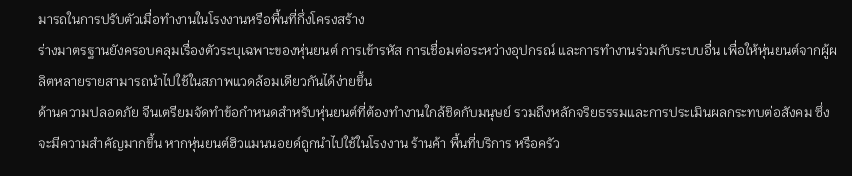มารถในการปรับตัวเมื่อทำงานในโรงงานหรือพื้นที่กึ่งโครงสร้าง
ร่างมาตรฐานยังครอบคลุมเรื่องตัวระบุเฉพาะของหุ่นยนต์ การเข้ารหัส การเชื่อมต่อระหว่างอุปกรณ์ และการทำงานร่วมกับระบบอื่น เพื่อให้หุ่นยนต์จากผู้ผลิตหลายรายสามารถนำไปใช้ในสภาพแวดล้อมเดียวกันได้ง่ายขึ้น
ด้านความปลอดภัย จีนเตรียมจัดทำข้อกำหนดสำหรับหุ่นยนต์ที่ต้องทำงานใกล้ชิดกับมนุษย์ รวมถึงหลักจริยธรรมและการประเมินผลกระทบต่อสังคม ซึ่งจะมีความสำคัญมากขึ้น หากหุ่นยนต์ฮิวแมนนอยด์ถูกนำไปใช้ในโรงงาน ร้านค้า พื้นที่บริการ หรือครัว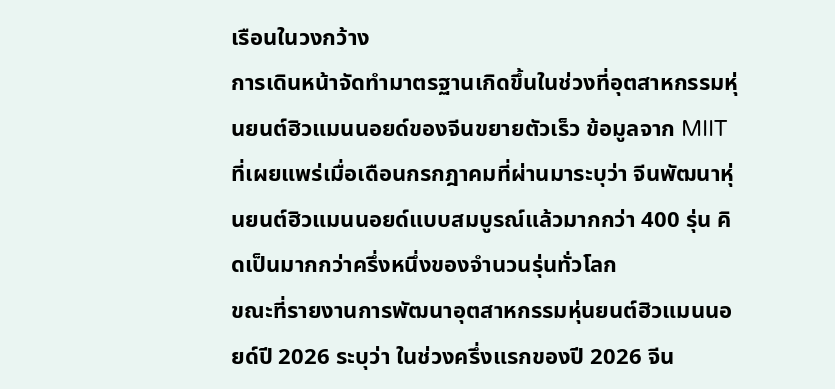เรือนในวงกว้าง
การเดินหน้าจัดทำมาตรฐานเกิดขึ้นในช่วงที่อุตสาหกรรมหุ่นยนต์ฮิวแมนนอยด์ของจีนขยายตัวเร็ว ข้อมูลจาก MIIT ที่เผยแพร่เมื่อเดือนกรกฎาคมที่ผ่านมาระบุว่า จีนพัฒนาหุ่นยนต์ฮิวแมนนอยด์แบบสมบูรณ์แล้วมากกว่า 400 รุ่น คิดเป็นมากกว่าครึ่งหนึ่งของจำนวนรุ่นทั่วโลก
ขณะที่รายงานการพัฒนาอุตสาหกรรมหุ่นยนต์ฮิวแมนนอยด์ปี 2026 ระบุว่า ในช่วงครึ่งแรกของปี 2026 จีน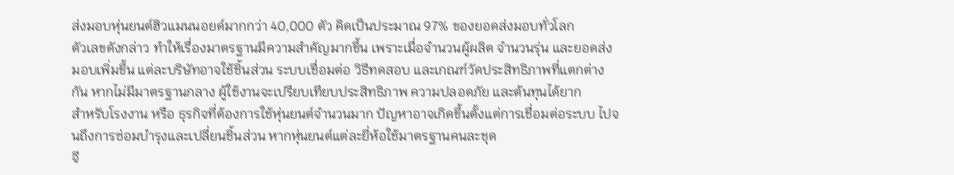ส่งมอบหุ่นยนต์ฮิวแมนนอยด์มากกว่า 40,000 ตัว คิดเป็นประมาณ 97% ของยอดส่งมอบทั่วโลก
ตัวเลขดังกล่าว ทำให้เรื่องมาตรฐานมีความสำคัญมากขึ้น เพราะเมื่อจำนวนผู้ผลิต จำนวนรุ่น และยอดส่งมอบเพิ่มขึ้น แต่ละบริษัทอาจใช้ชิ้นส่วน ระบบเชื่อมต่อ วิธีทดสอบ และเกณฑ์วัดประสิทธิภาพที่แตกต่างกัน หากไม่มีมาตรฐานกลาง ผู้ใช้งานจะเปรียบเทียบประสิทธิภาพ ความปลอดภัย และต้นทุนได้ยาก
สำหรับโรงงาน หรือ ธุรกิจที่ต้องการใช้หุ่นยนต์จำนวนมาก ปัญหาอาจเกิดขึ้นตั้งแต่การเชื่อมต่อระบบ ไปจนถึงการซ่อมบำรุงและเปลี่ยนชิ้นส่วน หากหุ่นยนต์แต่ละยี่ห้อใช้มาตรฐานคนละชุด
จี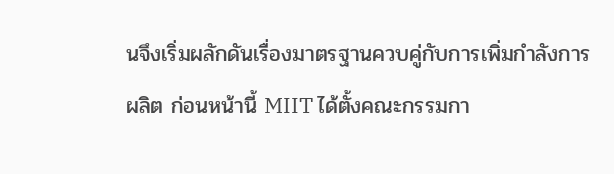นจึงเริ่มผลักดันเรื่องมาตรฐานควบคู่กับการเพิ่มกำลังการผลิต ก่อนหน้านี้ MIIT ได้ตั้งคณะกรรมกา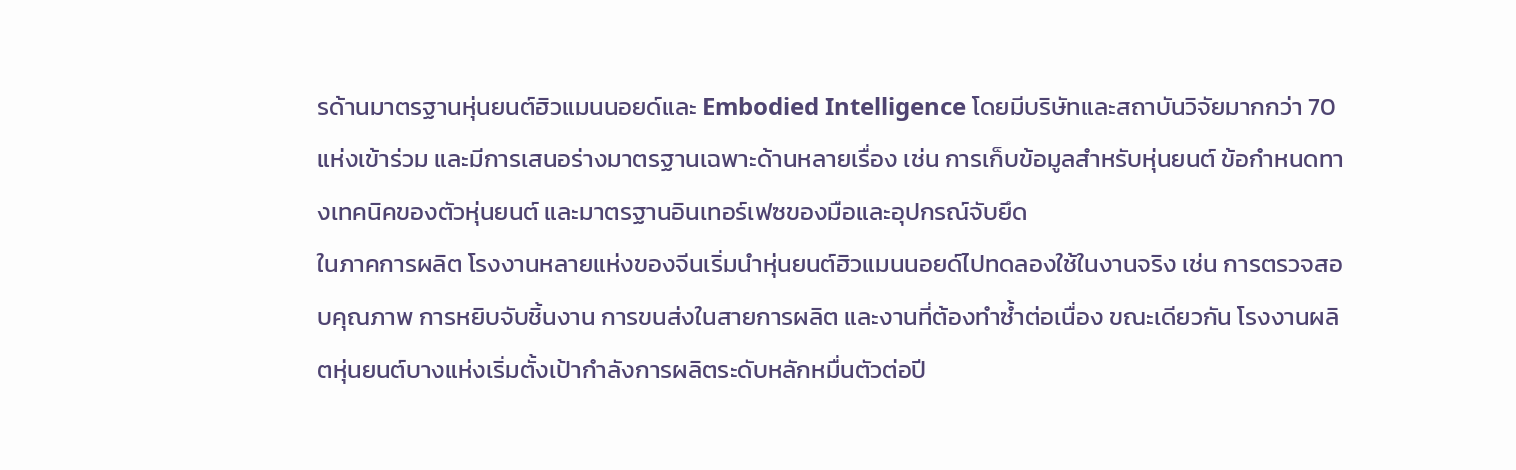รด้านมาตรฐานหุ่นยนต์ฮิวแมนนอยด์และ Embodied Intelligence โดยมีบริษัทและสถาบันวิจัยมากกว่า 70 แห่งเข้าร่วม และมีการเสนอร่างมาตรฐานเฉพาะด้านหลายเรื่อง เช่น การเก็บข้อมูลสำหรับหุ่นยนต์ ข้อกำหนดทางเทคนิคของตัวหุ่นยนต์ และมาตรฐานอินเทอร์เฟซของมือและอุปกรณ์จับยึด
ในภาคการผลิต โรงงานหลายแห่งของจีนเริ่มนำหุ่นยนต์ฮิวแมนนอยด์ไปทดลองใช้ในงานจริง เช่น การตรวจสอบคุณภาพ การหยิบจับชิ้นงาน การขนส่งในสายการผลิต และงานที่ต้องทำซ้ำต่อเนื่อง ขณะเดียวกัน โรงงานผลิตหุ่นยนต์บางแห่งเริ่มตั้งเป้ากำลังการผลิตระดับหลักหมื่นตัวต่อปี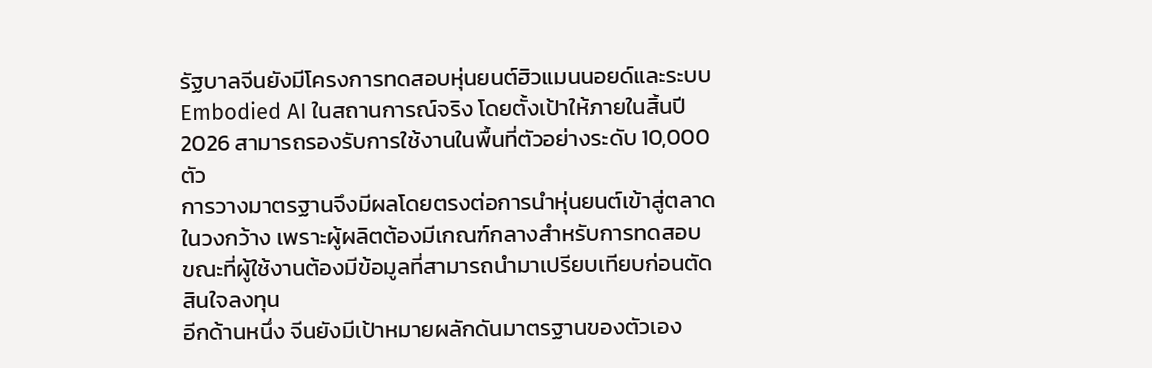รัฐบาลจีนยังมีโครงการทดสอบหุ่นยนต์ฮิวแมนนอยด์และระบบ Embodied AI ในสถานการณ์จริง โดยตั้งเป้าให้ภายในสิ้นปี 2026 สามารถรองรับการใช้งานในพื้นที่ตัวอย่างระดับ 10,000 ตัว
การวางมาตรฐานจึงมีผลโดยตรงต่อการนำหุ่นยนต์เข้าสู่ตลาดในวงกว้าง เพราะผู้ผลิตต้องมีเกณฑ์กลางสำหรับการทดสอบ ขณะที่ผู้ใช้งานต้องมีข้อมูลที่สามารถนำมาเปรียบเทียบก่อนตัดสินใจลงทุน
อีกด้านหนึ่ง จีนยังมีเป้าหมายผลักดันมาตรฐานของตัวเอง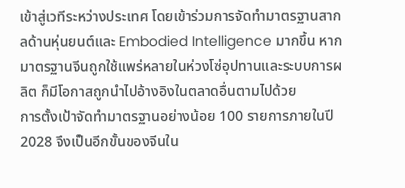เข้าสู่เวทีระหว่างประเทศ โดยเข้าร่วมการจัดทำมาตรฐานสากลด้านหุ่นยนต์และ Embodied Intelligence มากขึ้น หากมาตรฐานจีนถูกใช้แพร่หลายในห่วงโซ่อุปทานและระบบการผลิต ก็มีโอกาสถูกนำไปอ้างอิงในตลาดอื่นตามไปด้วย
การตั้งเป้าจัดทำมาตรฐานอย่างน้อย 100 รายการภายในปี 2028 จึงเป็นอีกขั้นของจีนใน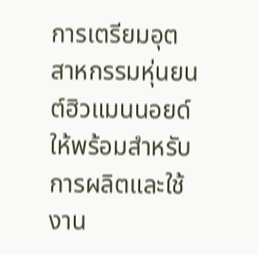การเตรียมอุตสาหกรรมหุ่นยนต์ฮิวแมนนอยด์ให้พร้อมสำหรับการผลิตและใช้งาน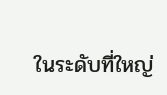ในระดับที่ใหญ่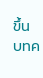ขึ้น
บทค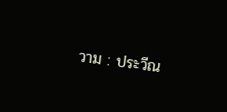วาม : ประวีณ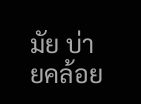มัย บ่ายคล้อย